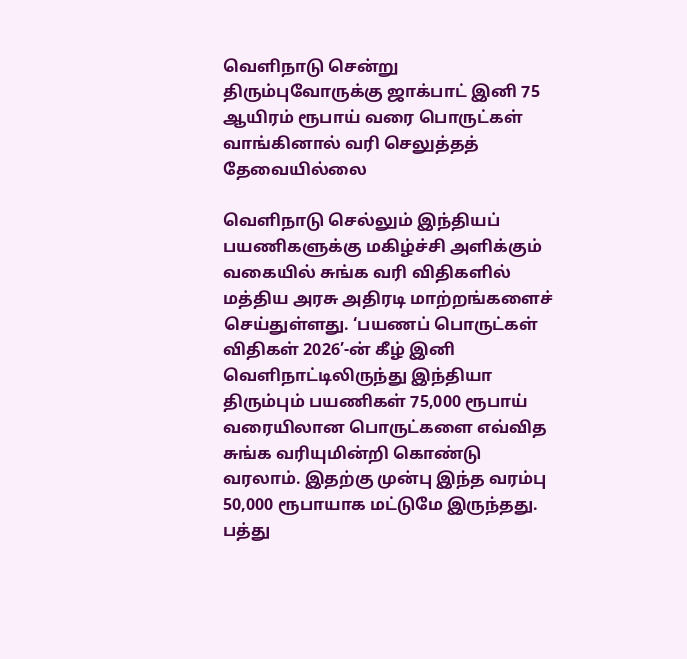வெளிநாடு சென்று திரும்புவோருக்கு ஜாக்பாட் இனி 75 ஆயிரம் ரூபாய் வரை பொருட்கள் வாங்கினால் வரி செலுத்தத் தேவையில்லை

வெளிநாடு செல்லும் இந்தியப் பயணிகளுக்கு மகிழ்ச்சி அளிக்கும் வகையில் சுங்க வரி விதிகளில் மத்திய அரசு அதிரடி மாற்றங்களைச் செய்துள்ளது. ‘பயணப் பொருட்கள் விதிகள் 2026’-ன் கீழ் இனி வெளிநாட்டிலிருந்து இந்தியா திரும்பும் பயணிகள் 75,000 ரூபாய் வரையிலான பொருட்களை எவ்வித சுங்க வரியுமின்றி கொண்டு வரலாம். இதற்கு முன்பு இந்த வரம்பு 50,000 ரூபாயாக மட்டுமே இருந்தது. பத்து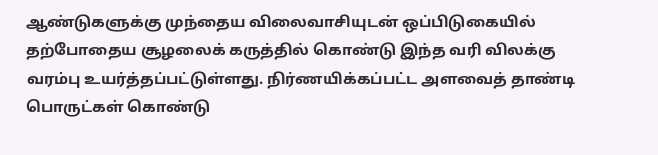ஆண்டுகளுக்கு முந்தைய விலைவாசியுடன் ஒப்பிடுகையில் தற்போதைய சூழலைக் கருத்தில் கொண்டு இந்த வரி விலக்கு வரம்பு உயர்த்தப்பட்டுள்ளது. நிர்ணயிக்கப்பட்ட அளவைத் தாண்டி பொருட்கள் கொண்டு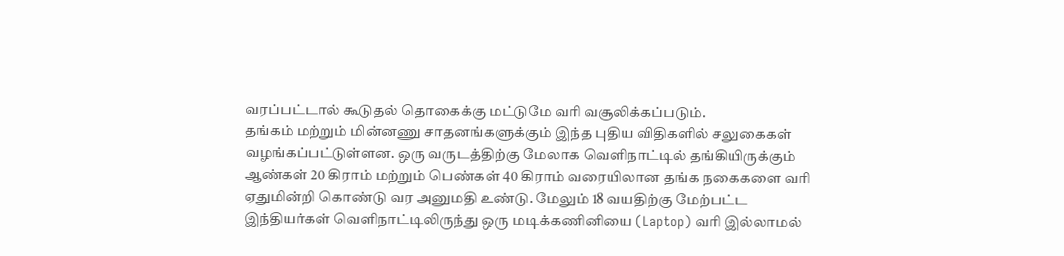வரப்பட்டால் கூடுதல் தொகைக்கு மட்டுமே வரி வசூலிக்கப்படும்.
தங்கம் மற்றும் மின்னணு சாதனங்களுக்கும் இந்த புதிய விதிகளில் சலுகைகள் வழங்கப்பட்டுள்ளன. ஒரு வருடத்திற்கு மேலாக வெளிநாட்டில் தங்கியிருக்கும் ஆண்கள் 20 கிராம் மற்றும் பெண்கள் 40 கிராம் வரையிலான தங்க நகைகளை வரி ஏதுமின்றி கொண்டு வர அனுமதி உண்டு. மேலும் 18 வயதிற்கு மேற்பட்ட இந்தியர்கள் வெளிநாட்டிலிருந்து ஒரு மடிக்கணினியை (Laptop) வரி இல்லாமல்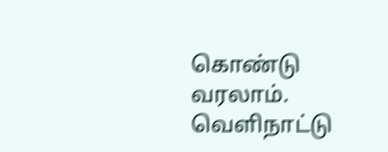கொண்டு வரலாம். வெளிநாட்டு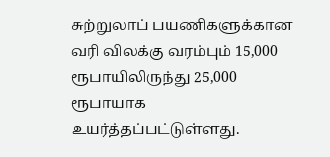சுற்றுலாப் பயணிகளுக்கான வரி விலக்கு வரம்பும் 15,000 ரூபாயிலிருந்து 25,000 ரூபாயாக உயர்த்தப்பட்டுள்ளது.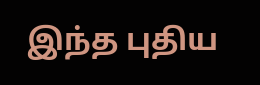இந்த புதிய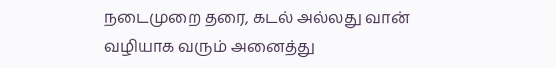நடைமுறை தரை, கடல் அல்லது வான் வழியாக வரும் அனைத்து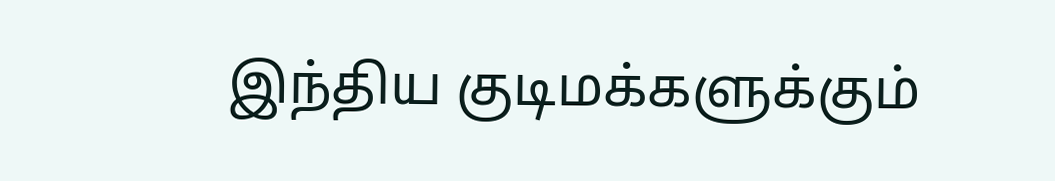இந்திய குடிமக்களுக்கும்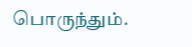பொருந்தும்.